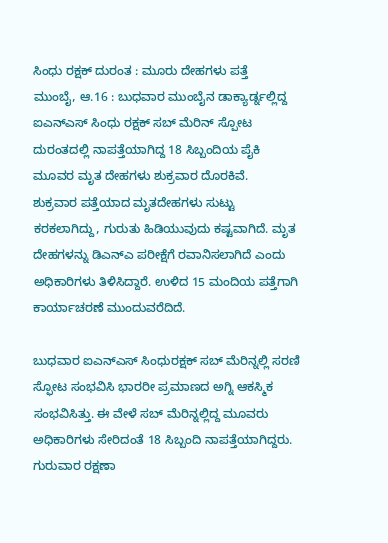ಸಿಂಧು ರಕ್ಷಕ್ ದುರಂತ : ಮೂರು ದೇಹಗಳು ಪತ್ತೆ
ಮುಂಬೈ, ಆ.16 : ಬುಧವಾರ ಮುಂಬೈನ ಡಾಕ್ಯಾರ್ಡ್ನಲ್ಲಿದ್ದ ಐಎನ್ಎಸ್ ಸಿಂಧು ರಕ್ಷಕ್ ಸಬ್ ಮೆರಿನ್ ಸ್ಪೋಟ ದುರಂತದಲ್ಲಿ ನಾಪತ್ತೆಯಾಗಿದ್ದ 18 ಸಿಬ್ಬಂದಿಯ ಪೈಕಿ ಮೂವರ ಮೃತ ದೇಹಗಳು ಶುಕ್ರವಾರ ದೊರಕಿವೆ.
ಶುಕ್ರವಾರ ಪತ್ತೆಯಾದ ಮೃತದೇಹಗಳು ಸುಟ್ಟು ಕರಕಲಾಗಿದ್ದು, ಗುರುತು ಹಿಡಿಯುವುದು ಕಷ್ಟವಾಗಿದೆ. ಮೃತ ದೇಹಗಳನ್ನು ಡಿಎನ್ಎ ಪರೀಕ್ಷೆಗೆ ರವಾನಿಸಲಾಗಿದೆ ಎಂದು ಅಧಿಕಾರಿಗಳು ತಿಳಿಸಿದ್ದಾರೆ. ಉಳಿದ 15 ಮಂದಿಯ ಪತ್ತೆಗಾಗಿ ಕಾರ್ಯಾಚರಣೆ ಮುಂದುವರೆದಿದೆ.

ಬುಧವಾರ ಐಎನ್ಎಸ್ ಸಿಂಧುರಕ್ಷಕ್ ಸಬ್ ಮೆರಿನ್ನಲ್ಲಿ ಸರಣಿ ಸ್ಫೋಟ ಸಂಭವಿಸಿ ಭಾರರೀ ಪ್ರಮಾಣದ ಅಗ್ನಿ ಆಕಸ್ಮಿಕ ಸಂಭವಿಸಿತ್ತು. ಈ ವೇಳೆ ಸಬ್ ಮೆರಿನ್ನಲ್ಲಿದ್ದ ಮೂವರು ಅಧಿಕಾರಿಗಳು ಸೇರಿದಂತೆ 18 ಸಿಬ್ಬಂದಿ ನಾಪತ್ತೆಯಾಗಿದ್ದರು.
ಗುರುವಾರ ರಕ್ಷಣಾ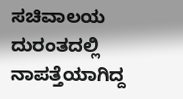ಸಚಿವಾಲಯ ದುರಂತದಲ್ಲಿ ನಾಪತ್ತೆಯಾಗಿದ್ದ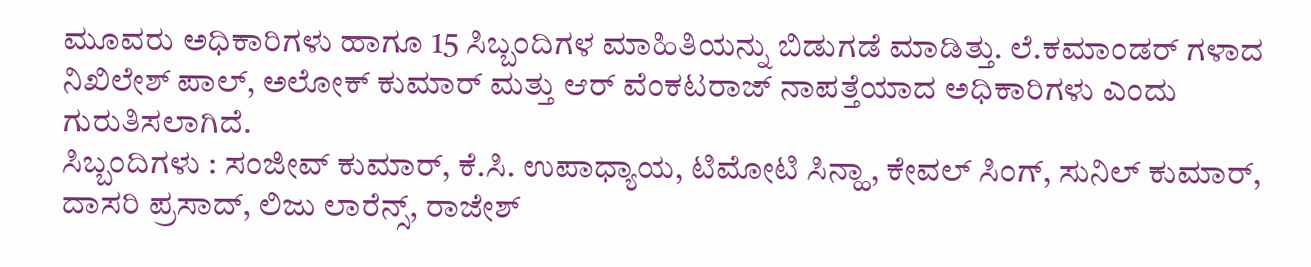ಮೂವರು ಅಧಿಕಾರಿಗಳು ಹಾಗೂ 15 ಸಿಬ್ಬಂದಿಗಳ ಮಾಹಿತಿಯನ್ನು ಬಿಡುಗಡೆ ಮಾಡಿತ್ತು. ಲೆ.ಕಮಾಂಡರ್ ಗಳಾದ ನಿಖಿಲೇಶ್ ಪಾಲ್, ಅಲೋಕ್ ಕುಮಾರ್ ಮತ್ತು ಆರ್ ವೆಂಕಟರಾಜ್ ನಾಪತ್ತೆಯಾದ ಅಧಿಕಾರಿಗಳು ಎಂದು ಗುರುತಿಸಲಾಗಿದೆ.
ಸಿಬ್ಬಂದಿಗಳು : ಸಂಜೀವ್ ಕುಮಾರ್, ಕೆ.ಸಿ. ಉಪಾಧ್ಯಾಯ, ಟಿಮೋಟಿ ಸಿನ್ಹಾ, ಕೇವಲ್ ಸಿಂಗ್, ಸುನಿಲ್ ಕುಮಾರ್, ದಾಸರಿ ಪ್ರಸಾದ್, ಲಿಜು ಲಾರೆನ್ಸ್, ರಾಜೇಶ್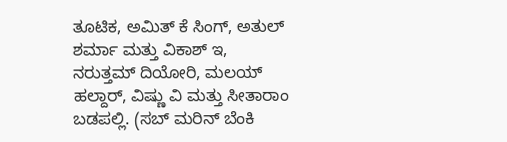ತೂಟಿಕ, ಅಮಿತ್ ಕೆ ಸಿಂಗ್, ಅತುಲ್ ಶರ್ಮಾ ಮತ್ತು ವಿಕಾಶ್ ಇ, ನರುತ್ತಮ್ ದಿಯೋರಿ, ಮಲಯ್ ಹಲ್ದಾರ್, ವಿಷ್ಣು ವಿ ಮತ್ತು ಸೀತಾರಾಂ ಬಡಪಲ್ಲಿ. (ಸಬ್ ಮರಿನ್ ಬೆಂಕಿ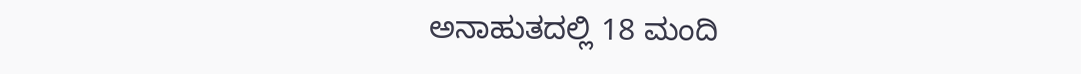ಅನಾಹುತದಲ್ಲಿ 18 ಮಂದಿ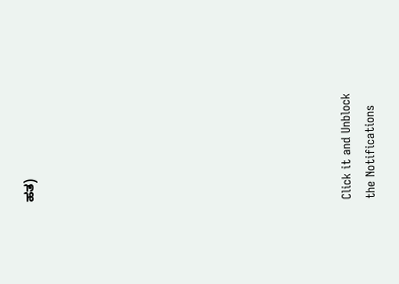ಹತ)












Click it and Unblock the Notifications